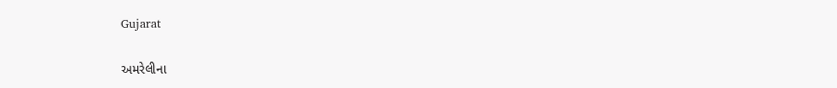Gujarat

અમરેલીના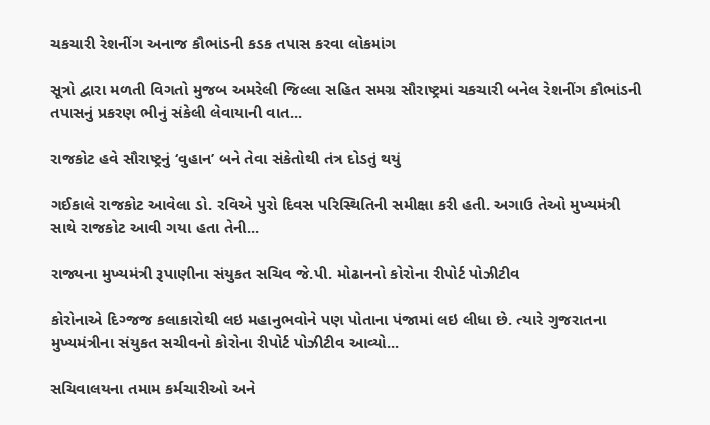ચકચારી રેશનીંગ અનાજ કૌભાંડની કડક તપાસ કરવા લોકમાંગ

સૂત્રો દ્વારા મળતી વિગતો મુજબ અમરેલી જિલ્લા સહિત સમગ્ર સૌરાષ્ટ્રમાં ચકચારી બનેલ રેશનીંગ કૌભાંડની તપાસનું પ્રકરણ ભીનું સંકેલી લેવાયાની વાત...

રાજકોટ હવે સૌરાષ્ટ્રનું ‘વુહાન’ બને તેવા સંકેતોથી તંત્ર દોડતું થયું

ગઈકાલે રાજકોટ આવેલા ડો. રવિએ પુરો દિવસ પરિસ્થિતિની સમીક્ષા કરી હતી. અગાઉ તેઓ મુખ્યમંત્રી સાથે રાજકોટ આવી ગયા હતા તેની...

રાજ્યના મુખ્યમંત્રી રૂપાણીના સંયુકત સચિવ જે.પી. મોઢાનનો કોરોના રીપોર્ટ પોઝીટીવ

કોરોનાએ દિગ્જજ કલાકારોથી લઇ મહાનુભવોને પણ પોતાના પંજામાં લઇ લીધા છે. ત્યારે ગુજરાતના મુખ્યમંત્રીના સંયુકત સચીવનો કોરોના રીપોર્ટ પોઝીટીવ આવ્યો...

સચિવાલયના તમામ કર્મચારીઓ અને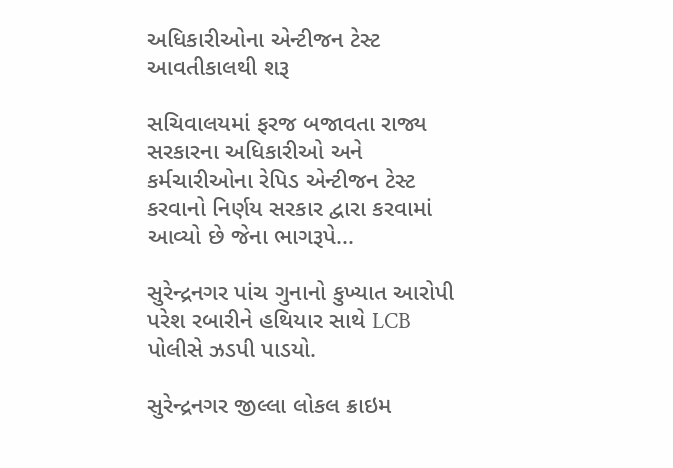અધિકારીઓના એન્ટીજન ટેસ્ટ આવતીકાલથી શરૂ

સચિવાલયમાં ફરજ બજાવતા રાજ્ય સરકારના અધિકારીઓ અને કર્મચારીઓના રેપિડ એન્ટીજન ટેસ્ટ કરવાનો નિર્ણય સરકાર દ્વારા કરવામાં આવ્યો છે જેના ભાગરૂપે...

સુરેન્દ્રનગર પાંચ ગુનાનો કુખ્યાત આરોપી પરેશ રબારીને હથિયાર સાથે LCB પોલીસે ઝડપી પાડયો.

સુરેન્દ્રનગર જીલ્લા લોકલ ક્રાઇમ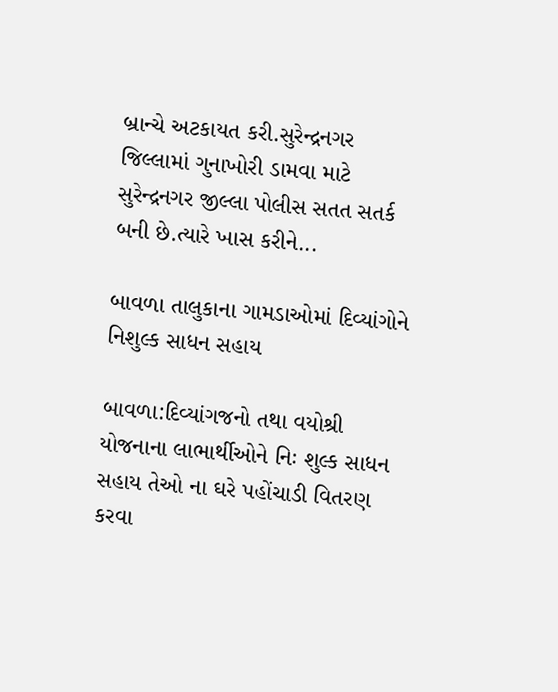બ્રાન્ચે અટકાયત કરી.સુરેન્દ્રનગર જિલ્લામાં ગુનાખોરી ડામવા માટે સુરેન્દ્રનગર જીલ્લા પોલીસ સતત સતર્ક બની છે.ત્યારે ખાસ કરીને...

બાવળા તાલુકાના ગામડાઓમાં દિવ્યાંગોને નિશુલ્ક સાધન સહાય

બાવળા:દિવ્યાંગજનો તથા વયોશ્રી યોજનાના લાભાર્થીઓને નિઃ શુલ્ક સાધન સહાય તેઓ ના ઘરે પહોંચાડી વિતરણ કરવા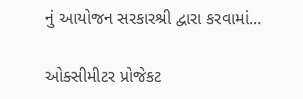નું આયોજન સરકારશ્રી દ્વારા કરવામાં...

ઓક્સીમીટર પ્રોજેકટ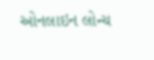ઓનલાઇન લોન્ચ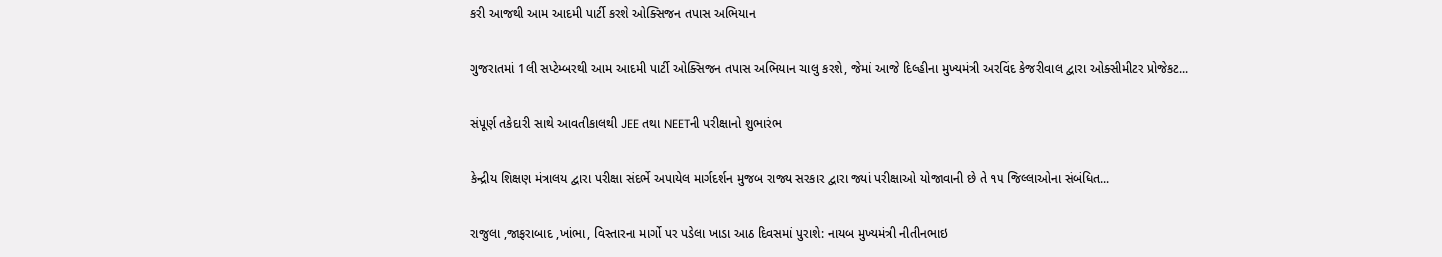કરી આજથી આમ આદમી પાર્ટી કરશે ઓક્સિજન તપાસ અભિયાન

ગુજરાતમાં 1લી સપ્ટેમ્બરથી આમ આદમી પાર્ટી ઓક્સિજન તપાસ અભિયાન ચાલુ કરશે, જેમાં આજે દિલ્હીના મુખ્યમંત્રી અરવિંદ કેજરીવાલ દ્વારા ઓક્સીમીટર પ્રોજેકટ...

સંપૂર્ણ તકેદારી સાથે આવતીકાલથી JEE તથા NEETની પરીક્ષાનો શુભારંભ

કેન્દ્રીય શિક્ષણ મંત્રાલય દ્વારા પરીક્ષા સંદર્ભે અપાયેલ માર્ગદર્શન મુજબ રાજ્ય સરકાર દ્વારા જ્યાં પરીક્ષાઓ યોજાવાની છે તે ૧૫ જિલ્લાઓના સંબંધિત...

રાજુલા ,જાફરાબાદ ,ખાંભા, વિસ્તારના માર્ગો પર પડેલા ખાડા આઠ દિવસમાં પુરાશે: નાયબ મુખ્યમંત્રી નીતીનભાઇ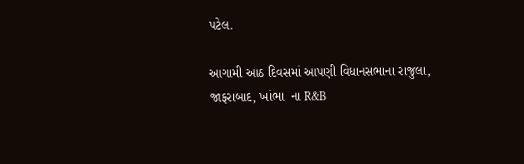પટેલ.

આગામી આઠ દિવસમાં આપણી વિધાનસભાના રાજુલા, જાફરાબાદ, ખાંભા  ના R&B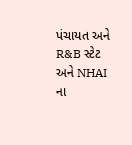પંચાયત અને R&B સ્ટેટ અને NHAI ના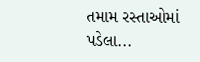તમામ રસ્તાઓમાં પડેલા...